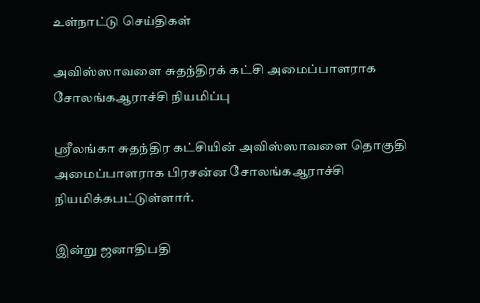உள்நாட்டு செய்திகள்

அவிஸ்ஸாவளை சுதந்திரக் கட்சி அமைப்பாளராக சோலங்கஆராச்சி நியமிப்பு

ஸ்ரீலங்கா சுதந்திர கட்சியின் அவிஸ்ஸாவளை தொகுதி அமைப்பாளராக பிரசன்ன சோலங்கஆராச்சி நியமிக்கபட்டுள்ளார்.

இன்று ஜனாதிபதி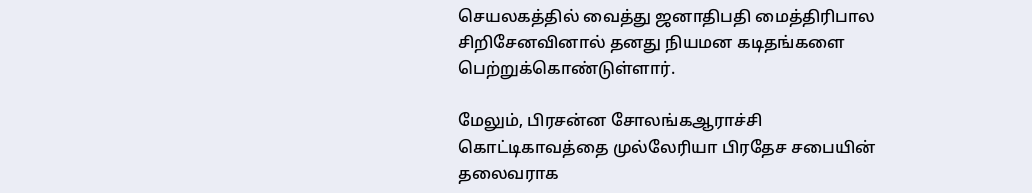செயலகத்தில் வைத்து ஜனாதிபதி மைத்திரிபால சிறிசேனவினால் தனது நியமன கடிதங்களை பெற்றுக்கொண்டுள்ளார்.

மேலும், பிரசன்ன சோலங்கஆராச்சி கொட்டிகாவத்தை முல்லேரியா பிரதேச சபையின் தலைவராக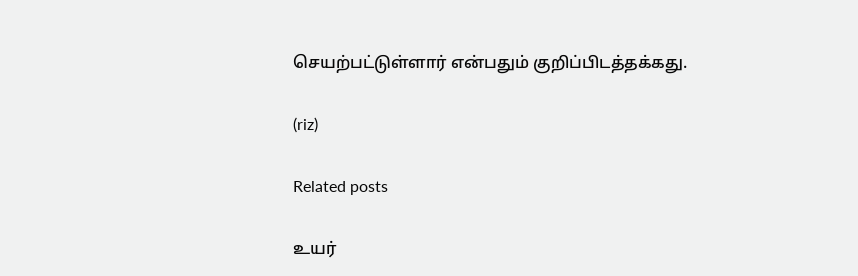செயற்பட்டுள்ளார் என்பதும் குறிப்பிடத்தக்கது.

(riz)

Related posts

உயர்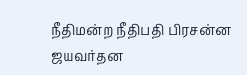நீதிமன்ற நீதிபதி பிரசன்ன ஜயவர்தன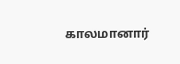காலமானார்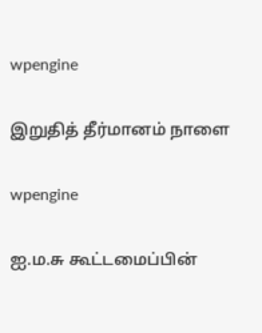wpengine

இறுதித் தீர்மானம் நாளை

wpengine

ஐ.ம.சு கூட்டமைப்பின்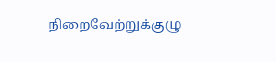நிறைவேற்றுக்குழு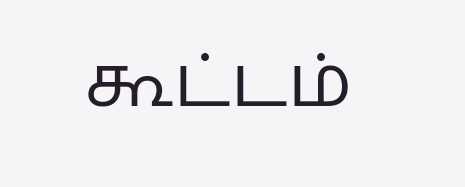கூட்டம்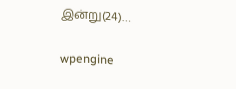இன்று(24)…

wpengine